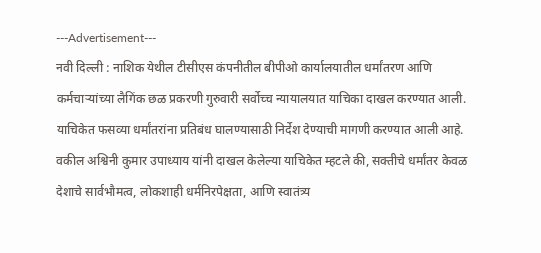---Advertisement---
नवी दिल्ली : नाशिक येथील टीसीएस कंपनीतील बीपीओ कार्यालयातील धर्मांतरण आणि कर्मचाऱ्यांच्या लैगिंक छळ प्रकरणी गुरुवारी सर्वोच्च न्यायालयात याचिका दाखल करण्यात आली. याचिकेत फसव्या धर्मांतरांना प्रतिबंध घालण्यासाठी निर्देश देण्याची मागणी करण्यात आली आहे.
वकील अश्विनी कुमार उपाध्याय यांनी दाखल केलेल्या याचिकेत म्हटले की, सक्तीचे धर्मांतर केवळ देशाचे सार्वभौमत्व, लोकशाही धर्मनिरपेक्षता, आणि स्वातंत्र्य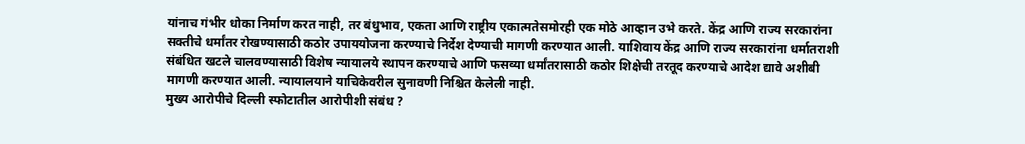यांनाच गंभीर धोका निर्माण करत नाही, तर बंधुभाव, एकता आणि राष्ट्रीय एकात्मतेसमोरही एक मोठे आव्हान उभे करते. केंद्र आणि राज्य सरकारांना सक्तीचे धर्मांतर रोखण्यासाठी कठोर उपाययोजना करण्याचे निर्देश देण्याची मागणी करण्यात आली. याशिवाय केंद्र आणि राज्य सरकारांना धर्मातराशी संबंधित खटले चालवण्यासाठी विशेष न्यायालये स्थापन करण्याचे आणि फसव्या धर्मांतरासाठी कठोर शिक्षेची तरतूद करण्याचे आदेश द्यावे अशीबी मागणी करण्यात आली. न्यायालयाने याचिकेवरील सुनावणी निश्चित केलेली नाही.
मुख्य आरोपीचे दिल्ली स्फोटातील आरोपीशी संबंध ?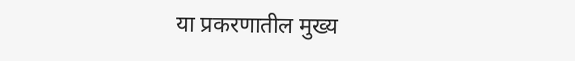या प्रकरणातील मुख्य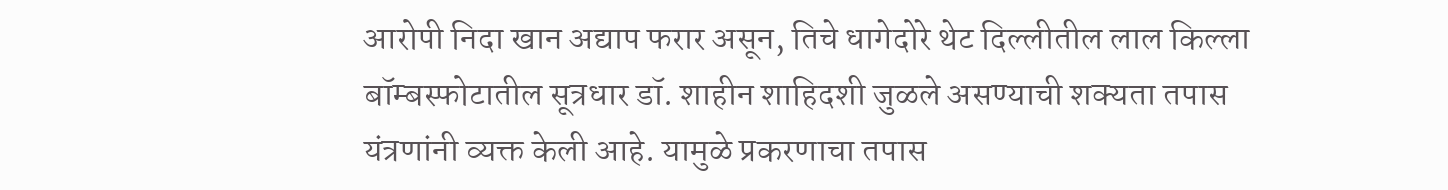आरोपी निदा खान अद्याप फरार असून, तिचे धागेदोरे थेट दिल्लीतील लाल किल्ला बॉम्बस्फोटातील सूत्रधार डॉ. शाहीन शाहिदशी जुळले असण्याची शक्यता तपास यंत्रणांनी व्यक्त केली आहे. यामुळे प्रकरणाचा तपास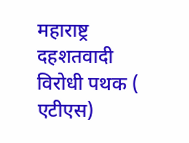महाराष्ट्र दहशतवादी विरोधी पथक ( एटीएस)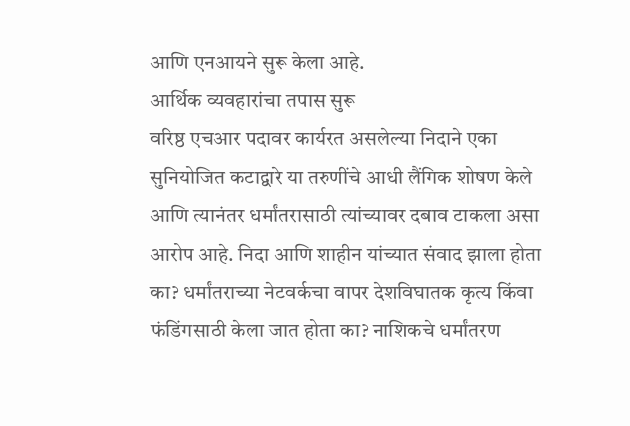आणि एनआयने सुरू केला आहे.
आर्थिक व्यवहारांचा तपास सुरू
वरिष्ठ एचआर पदावर कार्यरत असलेल्या निदाने एका सुनियोजित कटाद्वारे या तरुणींचे आधी लैंगिक शोषण केले आणि त्यानंतर धर्मांतरासाठी त्यांच्यावर दबाव टाकला असा आरोप आहे. निदा आणि शाहीन यांच्यात संवाद झाला होता का? धर्मांतराच्या नेटवर्कचा वापर देशविघातक कृत्य किंवा फंडिंगसाठी केला जात होता का? नाशिकचे धर्मांतरण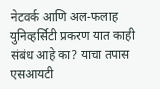नेटवर्क आणि अल-फलाह युनिव्हर्सिटी प्रकरण यात काही संबंध आहे का? याचा तपास एसआयटी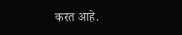करत आहे.